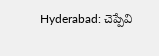Hyderabad: చెప్పేవి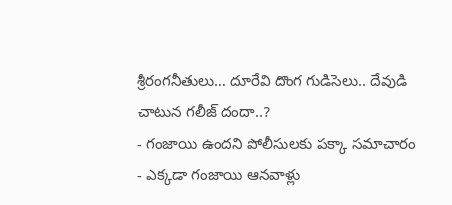శ్రీరంగనీతులు… దూరేవి దొంగ గుడిసెలు.. దేవుడి చాటున గలీజ్ దందా..?
- గంజాయి ఉందని పోలీసులకు పక్కా సమాచారం
- ఎక్కడా గంజాయి ఆనవాళ్లు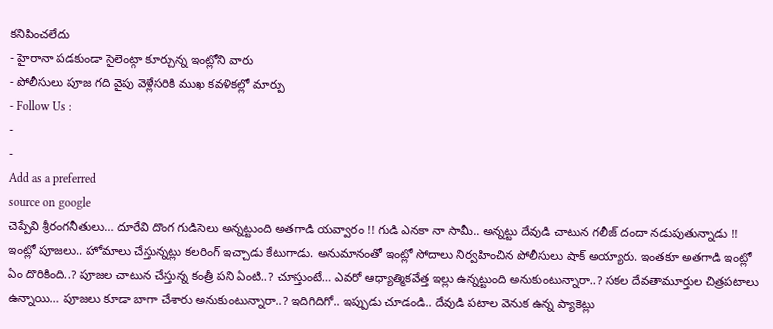కనిపించలేదు
- హైరానా పడకుండా సైలెంట్గా కూర్చున్న ఇంట్లోని వారు
- పోలీసులు పూజ గది వైపు వెళ్లేసరికి ముఖ కవళికల్లో మార్పు
- Follow Us :
-
-
Add as a preferred
source on google
చెప్పేవి శ్రీరంగనీతులు… దూరేవి దొంగ గుడిసెలు అన్నట్టుంది అతగాడి యవ్వారం !! గుడి ఎనకా నా సామీ.. అన్నట్టు దేవుడి చాటున గలీజ్ దందా నడుపుతున్నాడు !! ఇంట్లో పూజలు.. హోమాలు చేస్తున్నట్లు కలరింగ్ ఇచ్చాడు కేటుగాడు. అనుమానంతో ఇంట్లో సోదాలు నిర్వహించిన పోలీసులు షాక్ అయ్యారు. ఇంతకూ అతగాడి ఇంట్లో ఏం దొరికింది..? పూజల చాటున చేస్తున్న కంత్రీ పని ఏంటి..? చూస్తుంటే… ఎవరో ఆధ్యాత్మికవేత్త ఇల్లు ఉన్నట్టుంది అనుకుంటున్నారా..? సకల దేవతామూర్తుల చిత్రపటాలు ఉన్నాయి… పూజలు కూడా బాగా చేశారు అనుకుంటున్నారా..? ఇదిగిదిగో.. ఇప్పుడు చూడండి.. దేవుడి పటాల వెనుక ఉన్న ప్యాకెట్లు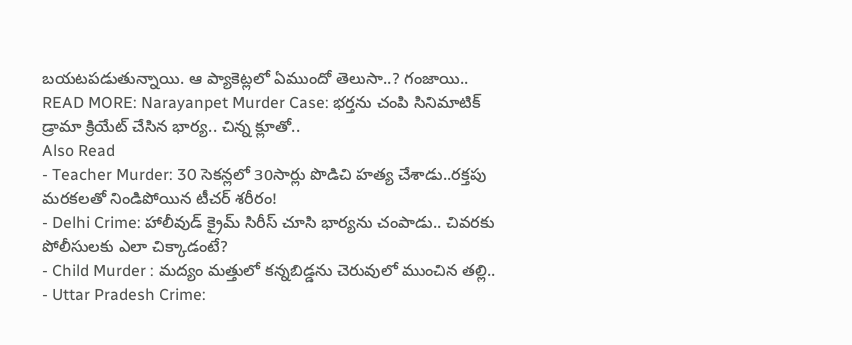బయటపడుతున్నాయి. ఆ ప్యాకెట్లలో ఏముందో తెలుసా..? గంజాయి..
READ MORE: Narayanpet Murder Case: భర్తను చంపి సినిమాటిక్ డ్రామా క్రియేట్ చేసిన భార్య.. చిన్న క్లూతో..
Also Read
- Teacher Murder: 30 సెకన్లలో 30సార్లు పొడిచి హత్య చేశాడు..రక్తపు మరకలతో నిండిపోయిన టీచర్ శరీరం!
- Delhi Crime: హాలీవుడ్ క్రైమ్ సిరీస్ చూసి భార్యను చంపాడు.. చివరకు పోలీసులకు ఎలా చిక్కాడంటే?
- Child Murder : మద్యం మత్తులో కన్నబిడ్డను చెరువులో ముంచిన తల్లి..
- Uttar Pradesh Crime: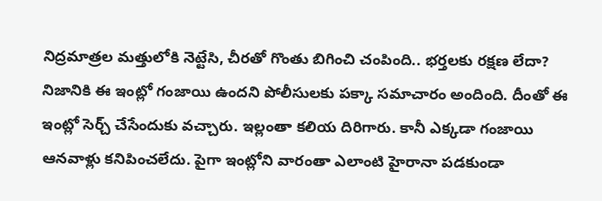నిద్రమాత్రల మత్తులోకి నెట్టేసి, చీరతో గొంతు బిగించి చంపింది.. భర్తలకు రక్షణ లేదా?
నిజానికి ఈ ఇంట్లో గంజాయి ఉందని పోలీసులకు పక్కా సమాచారం అందింది. దీంతో ఈ ఇంట్లో సెర్చ్ చేసేందుకు వచ్చారు. ఇల్లంతా కలియ దిరిగారు. కానీ ఎక్కడా గంజాయి ఆనవాళ్లు కనిపించలేదు. పైగా ఇంట్లోని వారంతా ఎలాంటి హైరానా పడకుండా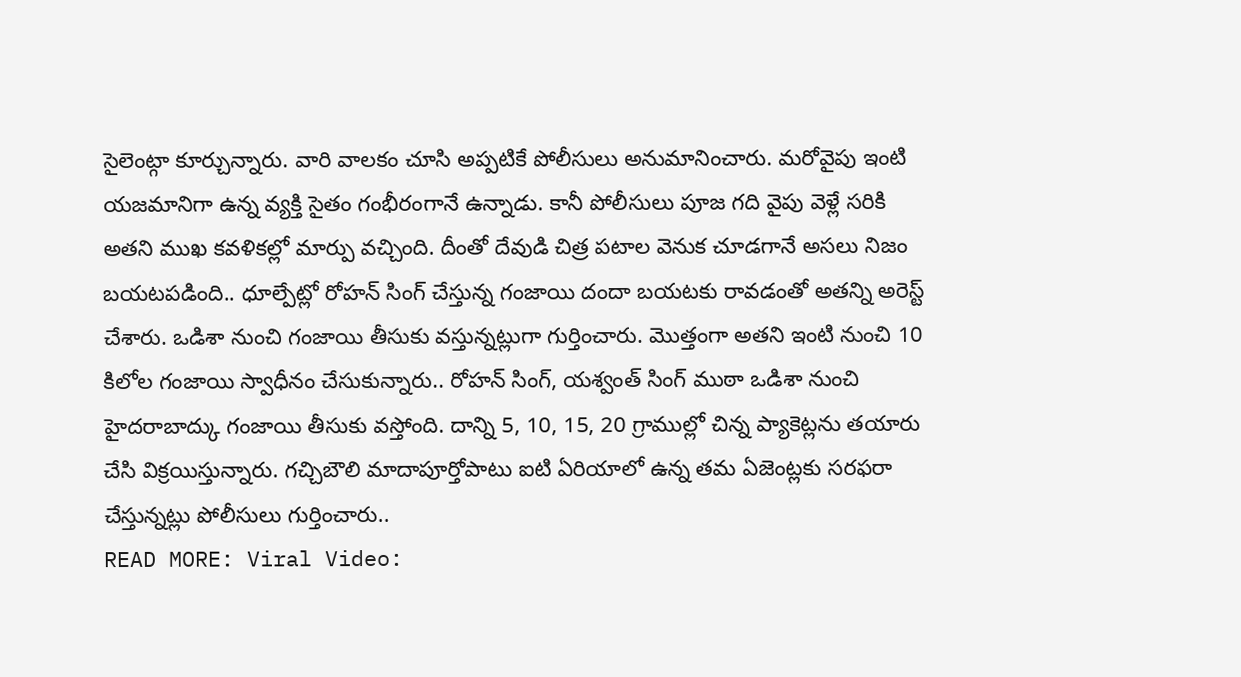సైలెంట్గా కూర్చున్నారు. వారి వాలకం చూసి అప్పటికే పోలీసులు అనుమానించారు. మరోవైపు ఇంటి యజమానిగా ఉన్న వ్యక్తి సైతం గంభీరంగానే ఉన్నాడు. కానీ పోలీసులు పూజ గది వైపు వెళ్లే సరికి అతని ముఖ కవళికల్లో మార్పు వచ్చింది. దీంతో దేవుడి చిత్ర పటాల వెనుక చూడగానే అసలు నిజం బయటపడింది.. ధూల్పేట్లో రోహన్ సింగ్ చేస్తున్న గంజాయి దందా బయటకు రావడంతో అతన్ని అరెస్ట్ చేశారు. ఒడిశా నుంచి గంజాయి తీసుకు వస్తున్నట్లుగా గుర్తించారు. మొత్తంగా అతని ఇంటి నుంచి 10 కిలోల గంజాయి స్వాధీనం చేసుకున్నారు.. రోహన్ సింగ్, యశ్వంత్ సింగ్ ముఠా ఒడిశా నుంచి హైదరాబాద్కు గంజాయి తీసుకు వస్తోంది. దాన్ని 5, 10, 15, 20 గ్రాముల్లో చిన్న ప్యాకెట్లను తయారు చేసి విక్రయిస్తున్నారు. గచ్చిబౌలి మాదాపూర్తోపాటు ఐటి ఏరియాలో ఉన్న తమ ఏజెంట్లకు సరఫరా చేస్తున్నట్లు పోలీసులు గుర్తించారు..
READ MORE: Viral Video: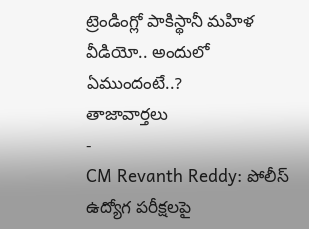ట్రెండింగ్లో పాకిస్థానీ మహిళ వీడియో.. అందులో ఏముందంటే..?
తాజావార్తలు
-
CM Revanth Reddy: పోలీస్ ఉద్యోగ పరీక్షలపై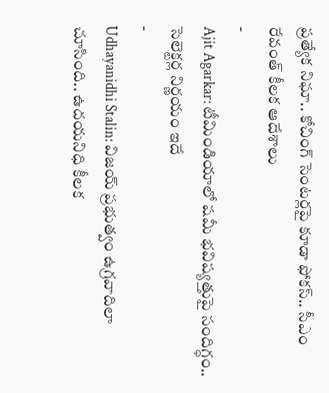ప్రత్యేక నిఘా.. కోచింగ్ సెంటర్లపై కూడా ఫోకస్.. సీఎం రేవంత్ కీలక ఆదేశాలు
-
Ajit Agarkar: టీమిండియాలో షమీ భవిష్యత్తుపై సందిగ్ధం.. సెలెక్టర్ల నిర్ణయం ఇదే
-
Udhayanidhi Stalin: విజయ్ ప్రభుత్వం ఉగ్రవాదిలా చూసింది.. ఉదయనిధి కీలక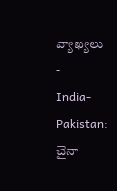వ్యాఖ్యలు
-
India-Pakistan: చైనా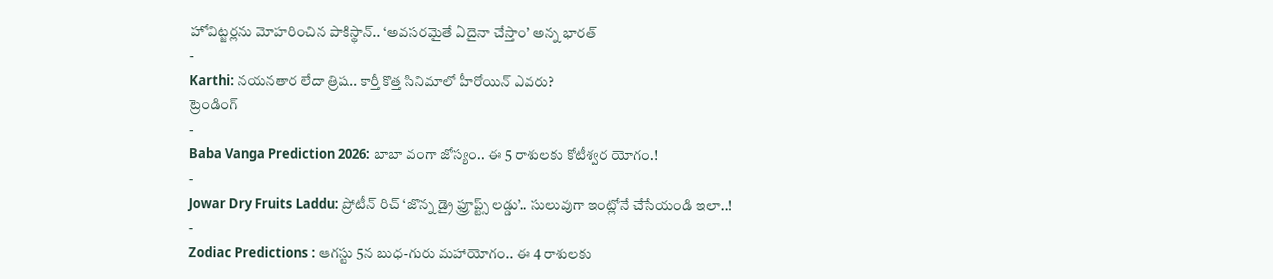హోవిట్జర్లను మోహరించిన పాకిస్థాన్.. ‘అవసరమైతే ఏదైనా చేస్తాం’ అన్న భారత్
-
Karthi: నయనతార లేదా త్రిష.. కార్తీ కొత్త సినిమాలో హీరోయిన్ ఎవరు?
ట్రెండింగ్
-
Baba Vanga Prediction 2026: బాబా వంగా జోస్యం.. ఈ 5 రాశులకు కోటీశ్వర యోగం.!
-
Jowar Dry Fruits Laddu: ప్రోటీన్ రిచ్ ‘జొన్న డ్రై ఫ్రూప్ట్స్ లడ్డు’.. సులువుగా ఇంట్లోనే చేసేయండి ఇలా..!
-
Zodiac Predictions : ఆగస్టు 5న బుధ-గురు మహాయోగం.. ఈ 4 రాశులకు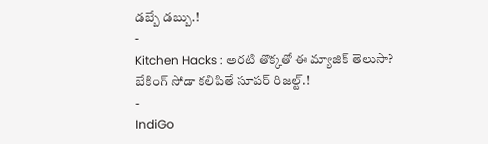డబ్బే డబ్బు.!
-
Kitchen Hacks : అరటి తొక్కతో ఈ మ్యాజిక్ తెలుసా? బేకింగ్ సోడా కలిపితే సూపర్ రిజల్ట్.!
-
IndiGo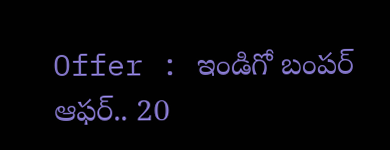Offer : ఇండిగో బంపర్ ఆఫర్.. 20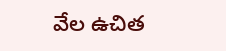వేల ఉచిత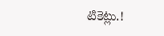టికెట్లు.!